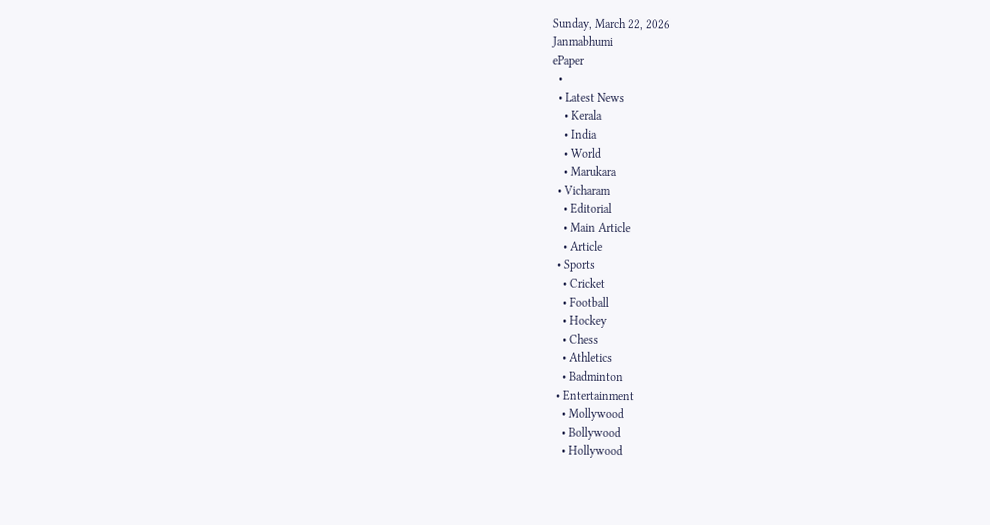Sunday, March 22, 2026
Janmabhumi
ePaper
  •
  • Latest News
    • Kerala
    • India
    • World
    • Marukara
  • Vicharam
    • Editorial
    • Main Article
    • Article
  • Sports
    • Cricket
    • Football
    • Hockey
    • Chess
    • Athletics
    • Badminton
  • Entertainment
    • Mollywood
    • Bollywood
    • Hollywood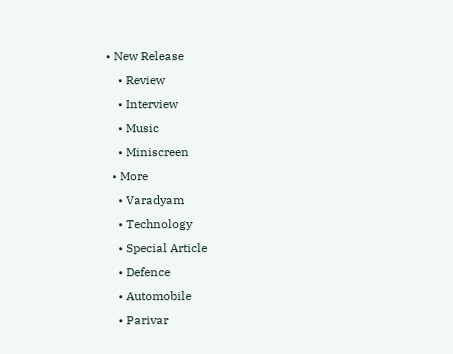• New Release
    • Review
    • Interview
    • Music
    • Miniscreen
  • More
    • Varadyam
    • Technology
    • Special Article
    • Defence
    • Automobile
    • Parivar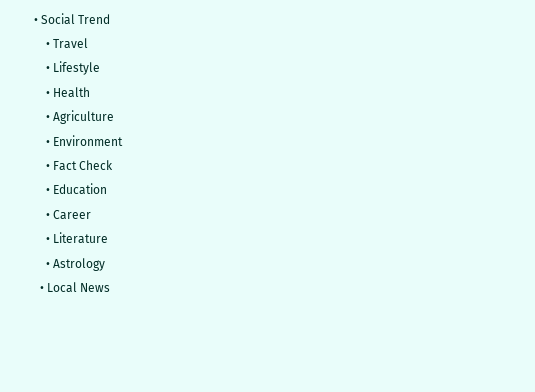• Social Trend
    • Travel
    • Lifestyle
    • Health
    • Agriculture
    • Environment
    • Fact Check
    • Education
    • Career
    • Literature
    • Astrology
  • Local News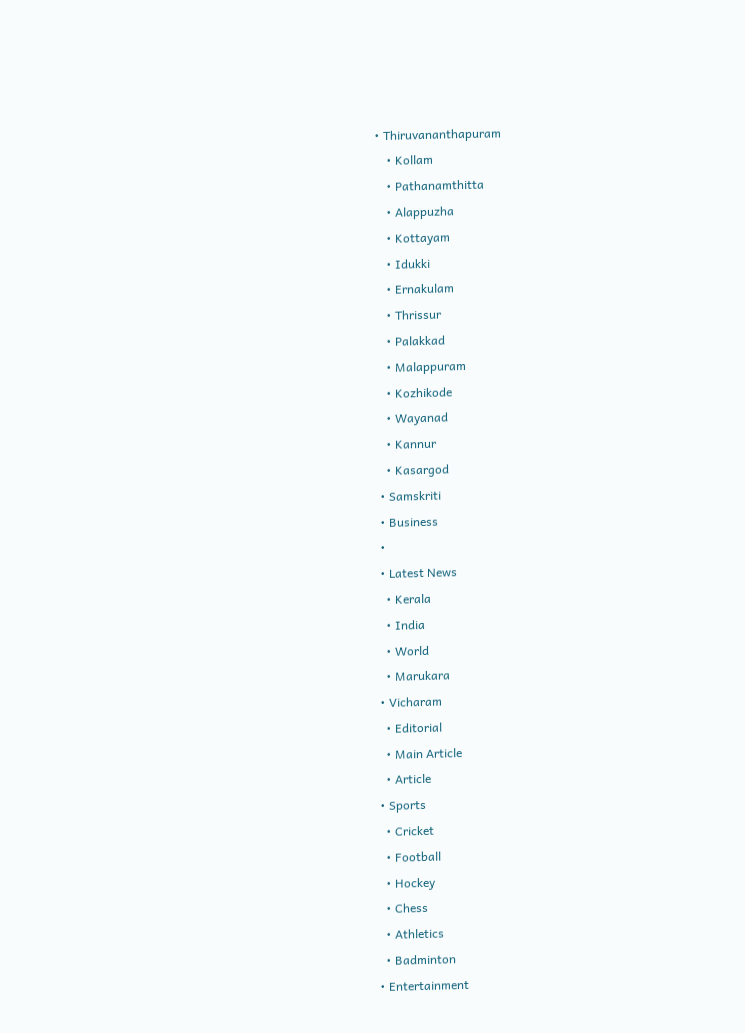• Thiruvananthapuram
    • Kollam
    • Pathanamthitta
    • Alappuzha
    • Kottayam
    • Idukki
    • Ernakulam
    • Thrissur
    • Palakkad
    • Malappuram
    • Kozhikode
    • Wayanad
    • Kannur
    • Kasargod
  • Samskriti
  • Business
  •
  • Latest News
    • Kerala
    • India
    • World
    • Marukara
  • Vicharam
    • Editorial
    • Main Article
    • Article
  • Sports
    • Cricket
    • Football
    • Hockey
    • Chess
    • Athletics
    • Badminton
  • Entertainment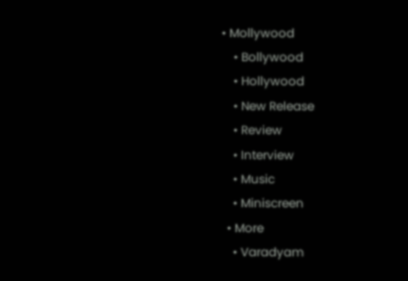• Mollywood
    • Bollywood
    • Hollywood
    • New Release
    • Review
    • Interview
    • Music
    • Miniscreen
  • More
    • Varadyam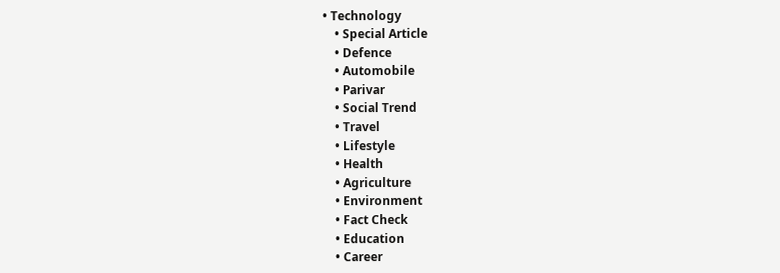• Technology
    • Special Article
    • Defence
    • Automobile
    • Parivar
    • Social Trend
    • Travel
    • Lifestyle
    • Health
    • Agriculture
    • Environment
    • Fact Check
    • Education
    • Career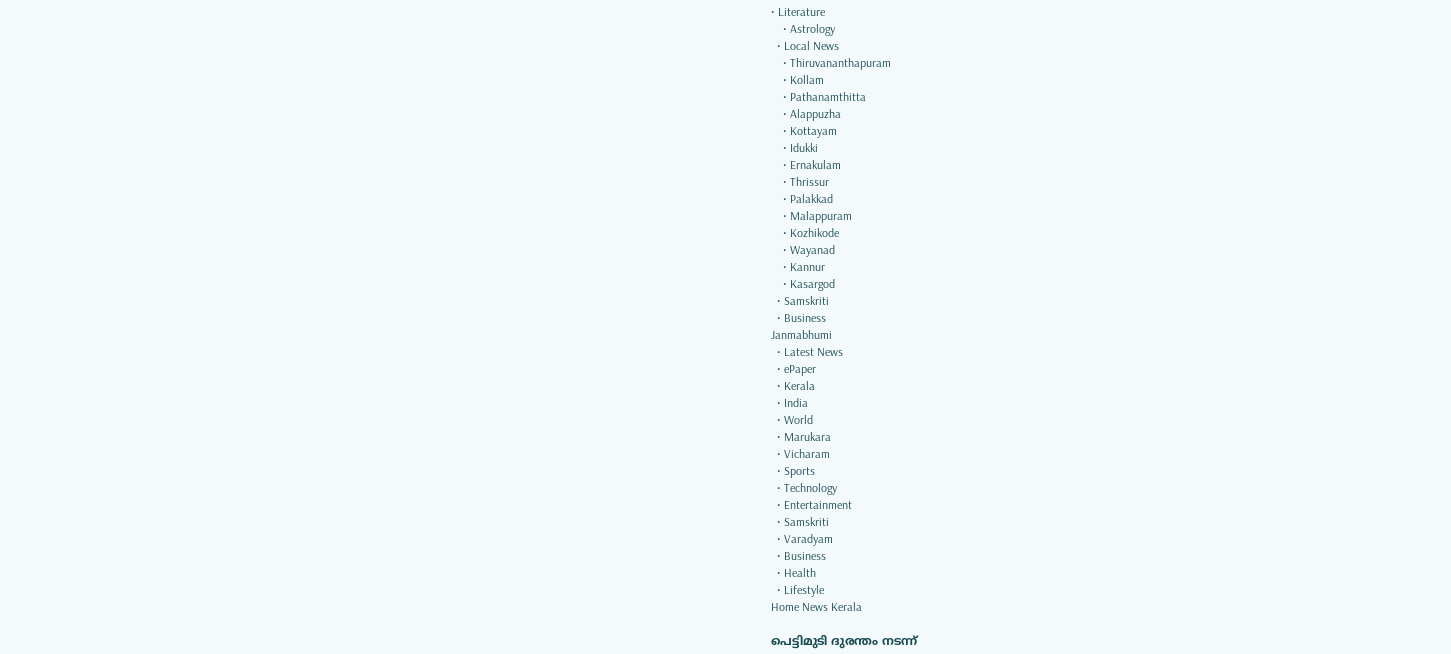• Literature
    • Astrology
  • Local News
    • Thiruvananthapuram
    • Kollam
    • Pathanamthitta
    • Alappuzha
    • Kottayam
    • Idukki
    • Ernakulam
    • Thrissur
    • Palakkad
    • Malappuram
    • Kozhikode
    • Wayanad
    • Kannur
    • Kasargod
  • Samskriti
  • Business
Janmabhumi
  • Latest News
  • ePaper
  • Kerala
  • India
  • World
  • Marukara
  • Vicharam
  • Sports
  • Technology
  • Entertainment
  • Samskriti
  • Varadyam
  • Business
  • Health
  • Lifestyle
Home News Kerala

പെട്ടിമുടി ദുരന്തം നടന്ന്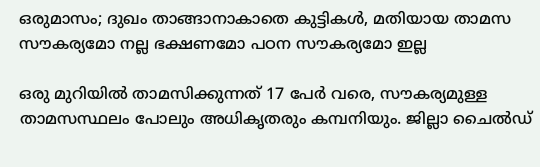ഒരുമാസം; ദുഖം താങ്ങാനാകാതെ കുട്ടികള്‍, മതിയായ താമസ സൗകര്യമോ നല്ല ഭക്ഷണമോ പഠന സൗകര്യമോ ഇല്ല

ഒരു മുറിയില്‍ താമസിക്കുന്നത് 17 പേര്‍ വരെ, സൗകര്യമുള്ള താമസസ്ഥലം പോലും അധികൃതരും കമ്പനിയും. ജില്ലാ ചൈല്‍ഡ്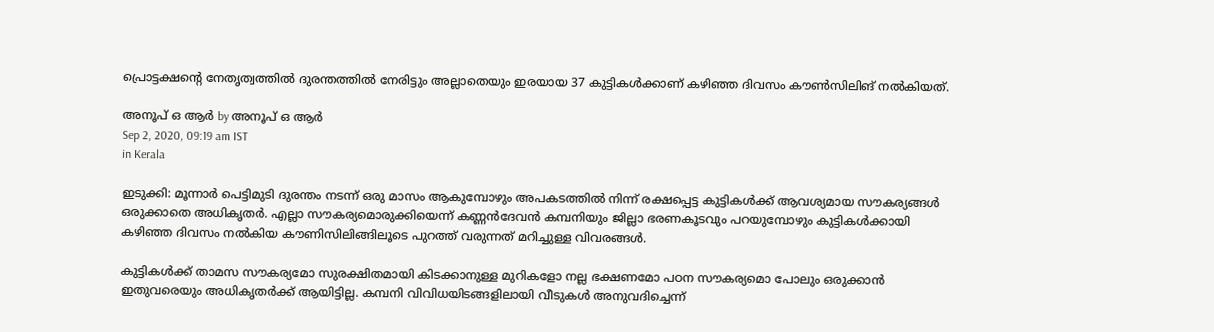പ്രൊട്ടക്ഷന്റെ നേതൃത്വത്തില്‍ ദുരന്തത്തില്‍ നേരിട്ടും അല്ലാതെയും ഇരയായ 37 കുട്ടികള്‍ക്കാണ് കഴിഞ്ഞ ദിവസം കൗണ്‍സിലിങ് നല്‍കിയത്.

അനൂപ് ഒ ആര്‍ by അനൂപ് ഒ ആര്‍
Sep 2, 2020, 09:19 am IST
in Kerala

ഇടുക്കി: മൂന്നാര്‍ പെട്ടിമുടി ദുരന്തം നടന്ന് ഒരു മാസം ആകുമ്പോഴും അപകടത്തില്‍ നിന്ന് രക്ഷപ്പെട്ട കുട്ടികള്‍ക്ക് ആവശ്യമായ സൗകര്യങ്ങള്‍ ഒരുക്കാതെ അധികൃതര്‍. എല്ലാ സൗകര്യമൊരുക്കിയെന്ന് കണ്ണന്‍ദേവന്‍ കമ്പനിയും ജില്ലാ ഭരണകൂടവും പറയുമ്പോഴും കുട്ടികള്‍ക്കായി കഴിഞ്ഞ ദിവസം നല്‍കിയ കൗണിസിലിങ്ങിലൂടെ പുറത്ത് വരുന്നത് മറിച്ചുള്ള വിവരങ്ങള്‍.

കുട്ടികള്‍ക്ക് താമസ സൗകര്യമോ സുരക്ഷിതമായി കിടക്കാനുള്ള മുറികളോ നല്ല ഭക്ഷണമോ പഠന സൗകര്യമൊ പോലും ഒരുക്കാന്‍ ഇതുവരെയും അധികൃതര്‍ക്ക് ആയിട്ടില്ല. കമ്പനി വിവിധയിടങ്ങളിലായി വീടുകള്‍ അനുവദിച്ചെന്ന്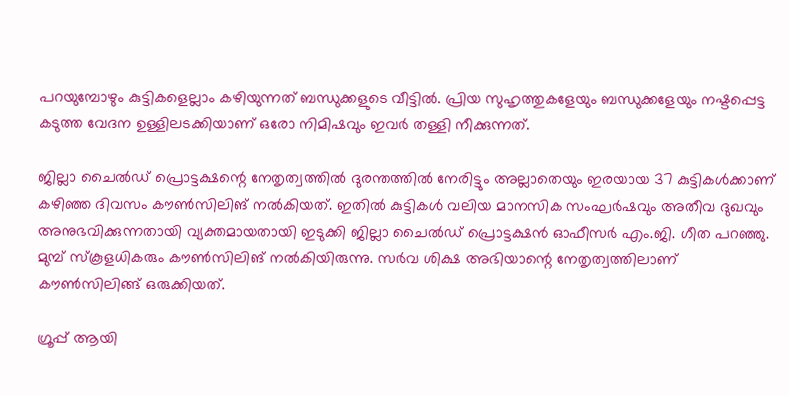പറയുമ്പോഴും കുട്ടികളെല്ലാം കഴിയുന്നത് ബന്ധുക്കളുടെ വീട്ടില്‍. പ്രിയ സുഹൃത്തുകളേയും ബന്ധുക്കളേയും നഷ്ടപ്പെട്ട കടുത്ത വേദന ഉള്ളിലടക്കിയാണ് ഒരോ നിമിഷവും ഇവര്‍ തള്ളി നീക്കുന്നത്.

ജില്ലാ ചൈല്‍ഡ് പ്രൊട്ടക്ഷന്റെ നേതൃത്വത്തില്‍ ദുരന്തത്തില്‍ നേരിട്ടും അല്ലാതെയും ഇരയായ 37 കുട്ടികള്‍ക്കാണ് കഴിഞ്ഞ ദിവസം കൗണ്‍സിലിങ് നല്‍കിയത്. ഇതില്‍ കുട്ടികള്‍ വലിയ മാനസിക സംഘര്‍ഷവും അതീവ ദുഖവും അനുഭവിക്കുന്നതായി വ്യക്തമായതായി ഇടുക്കി ജില്ലാ ചൈല്‍ഡ് പ്രൊട്ടക്ഷന്‍ ഓഫീസര്‍ എം.ജി. ഗീത പറഞ്ഞു. മുമ്പ് സ്‌കൂളധികരും കൗണ്‍സിലിങ് നല്‍കിയിരുന്നു. സര്‍വ ശിക്ഷ അഭിയാന്റെ നേതൃത്വത്തിലാണ് കൗണ്‍സിലിങ്ങ് ഒരുക്കിയത്.

ഗ്രൂപ്പ് ആയി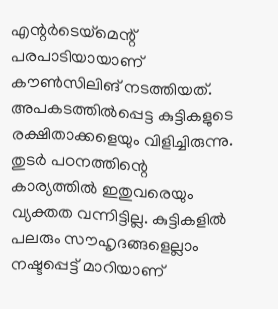എന്റര്‍ടെയ്‌മെന്റ് പരപാടിയായാണ് കൗണ്‍സിലിങ് നടത്തിയത്. അപകടത്തില്‍പ്പെട്ട കുട്ടികളുടെ രക്ഷിതാക്കളെയും വിളിച്ചിരുന്നു. തുടര്‍ പഠനത്തിന്റെ കാര്യത്തില്‍ ഇതുവരെയും വ്യക്തത വന്നിട്ടില്ല. കുട്ടികളില്‍ പലരും സൗഹൃദങ്ങളെല്ലാം നഷ്ടപ്പെട്ട് മാറിയാണ്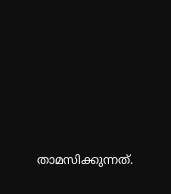താമസിക്കുന്നത്.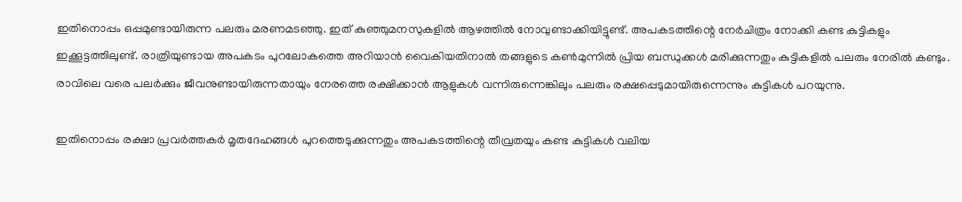ഇതിനൊപ്പം ഒപ്പമുണ്ടായിരുന്ന പലരും മരണമടഞ്ഞു. ഇത് കുഞ്ഞുമനസുകളില്‍ ആഴത്തില്‍ നോവുണ്ടാക്കിയിട്ടുണ്ട്. അപകടത്തിന്റെ നേര്‍ചിത്രം നോക്കി കണ്ട കുട്ടികളും ഇക്കൂട്ടത്തിലുണ്ട്. രാത്രിയുണ്ടായ അപകടം പുറലോകത്തെ അറിയാന്‍ വൈകിയതിനാല്‍ തങ്ങളുടെ കണ്‍മുന്നില്‍ പ്രിയ ബന്ധുക്കള്‍ മരിക്കുന്നതും കുട്ടികളില്‍ പലരും നേരില്‍ കണ്ടും. രാവിലെ വരെ പലര്‍ക്കും ജീവനുണ്ടായിരുന്നതായും നേരത്തെ രക്ഷിക്കാന്‍ ആളുകള്‍ വന്നിരുന്നെങ്കിലും പലരും രക്ഷപ്പെടുമായിരുന്നെന്നും കുട്ടികള്‍ പറയുന്നു.

ഇതിനൊപ്പം രക്ഷാ പ്രവര്‍ത്തകര്‍ മൃതദേഹങ്ങള്‍ പുറത്തെടുക്കുന്നതും അപകടത്തിന്റെ തീവ്രതയും കണ്ട കുട്ടികള്‍ വലിയ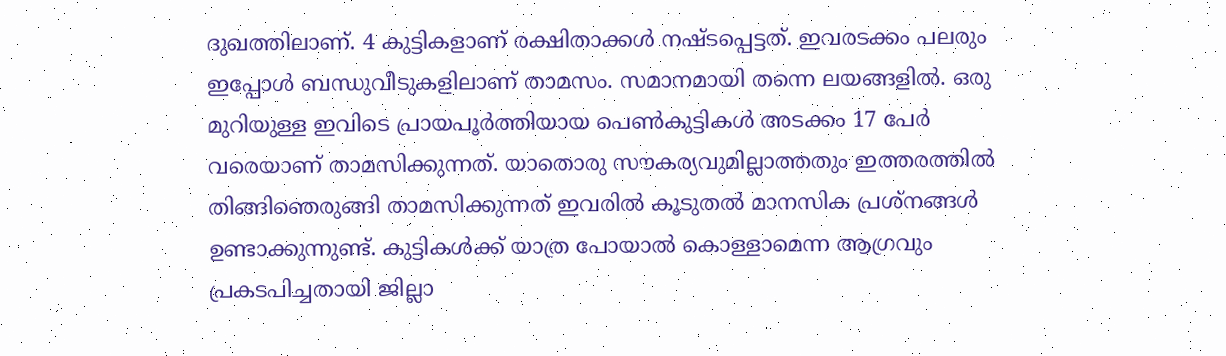ദുഖത്തിലാണ്. 4 കുട്ടികളാണ് രക്ഷിതാക്കള്‍ നഷ്ടപ്പെട്ടത്. ഇവരടക്കം പലരും ഇപ്പോള്‍ ബന്ധുവീടുകളിലാണ് താമസം. സമാനമായി തന്നെ ലയങ്ങളില്‍. ഒരു മുറിയുള്ള ഇവിടെ പ്രായപൂര്‍ത്തിയായ പെണ്‍കുട്ടികള്‍ അടക്കം 17 പേര്‍ വരെയാണ് താമസിക്കുന്നത്. യാതൊരു സൗകര്യവുമില്ലാത്തതും ഇത്തരത്തില്‍ തിങ്ങിഞെരുങ്ങി താമസിക്കുന്നത് ഇവരില്‍ കൂടുതല്‍ മാനസിക പ്രശ്‌നങ്ങള്‍ ഉണ്ടാക്കുന്നുണ്ട്. കുട്ടികള്‍ക്ക് യാത്ര പോയാല്‍ കൊള്ളാമെന്ന ആഗ്രവും പ്രകടപിച്ചതായി ജില്ലാ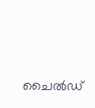ചൈല്‍ഡ്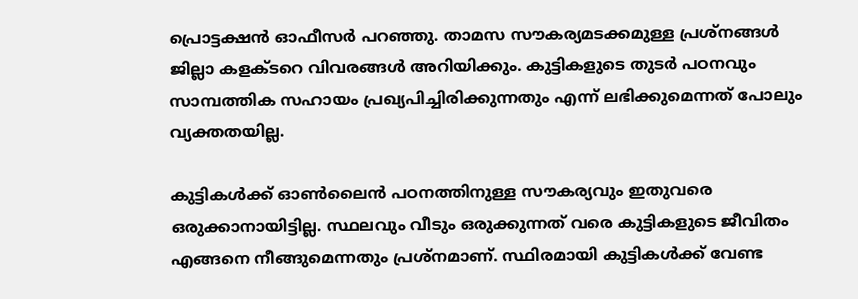പ്രൊട്ടക്ഷന്‍ ഓഫീസര്‍ പറഞ്ഞു. താമസ സൗകര്യമടക്കമുള്ള പ്രശ്‌നങ്ങള്‍ ജില്ലാ കളക്ടറെ വിവരങ്ങള്‍ അറിയിക്കും. കുട്ടികളുടെ തുടര്‍ പഠനവും സാമ്പത്തിക സഹായം പ്രഖ്യപിച്ചിരിക്കുന്നതും എന്ന് ലഭിക്കുമെന്നത് പോലും വ്യക്തതയില്ല.

കുട്ടികള്‍ക്ക് ഓണ്‍ലൈന്‍ പഠനത്തിനുള്ള സൗകര്യവും ഇതുവരെ ഒരുക്കാനായിട്ടില്ല. സ്ഥലവും വീടും ഒരുക്കുന്നത് വരെ കുട്ടികളുടെ ജീവിതം എങ്ങനെ നീങ്ങുമെന്നതും പ്രശ്‌നമാണ്. സ്ഥിരമായി കുട്ടികള്‍ക്ക് വേണ്ട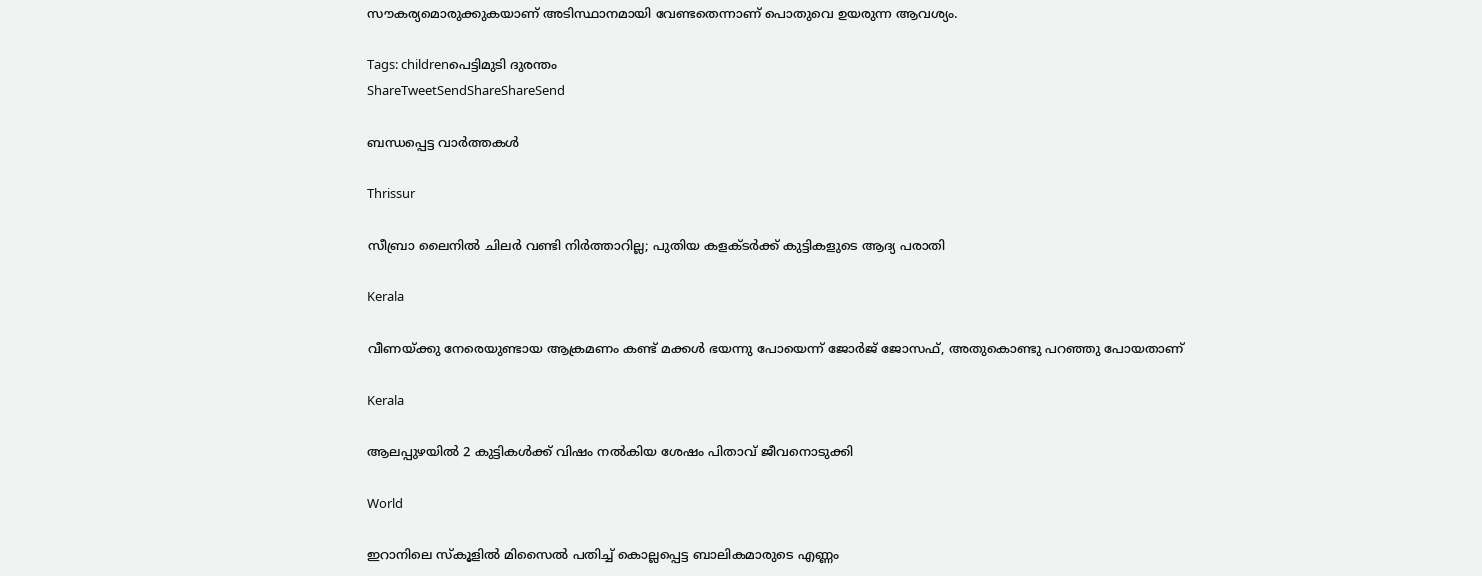സൗകര്യമൊരുക്കുകയാണ് അടിസ്ഥാനമായി വേണ്ടതെന്നാണ് പൊതുവെ ഉയരുന്ന ആവശ്യം.

Tags: childrenപെട്ടിമുടി ദുരന്തം
ShareTweetSendShareShareSend

ബന്ധപ്പെട്ട വാര്‍ത്തകള്‍

Thrissur

സീബ്രാ ലൈനില്‍ ചിലര്‍ വണ്ടി നിര്‍ത്താറില്ല; പുതിയ കളക്ടര്‍ക്ക് കുട്ടികളുടെ ആദ്യ പരാതി

Kerala

വീണയ്‌ക്കു നേരെയുണ്ടായ ആക്രമണം കണ്ട് മക്കള്‍ ഭയന്നു പോയെന്ന് ജോര്‍ജ് ജോസഫ്, അതുകൊണ്ടു പറഞ്ഞു പോയതാണ്

Kerala

ആലപ്പുഴയില്‍ 2 കുട്ടികള്‍ക്ക് വിഷം നല്‍കിയ ശേഷം പിതാവ് ജീവനൊടുക്കി

World

ഇറാനിലെ സ്‌കൂളില്‍ മിസൈല്‍ പതിച്ച് കൊല്ലപ്പെട്ട ബാലികമാരുടെ എണ്ണം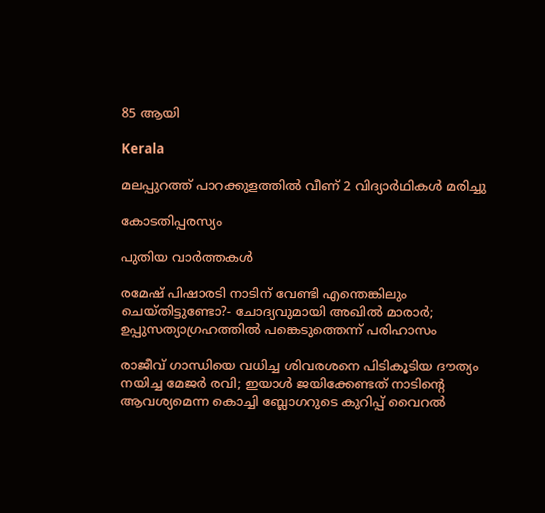85 ആയി

Kerala

മലപ്പുറത്ത് പാറക്കുളത്തില്‍ വീണ് 2 വിദ്യാര്‍ഥികള്‍ മരിച്ചു

കോടതിപ്പരസ്യം

പുതിയ വാര്‍ത്തകള്‍

രമേഷ് പിഷാരടി നാടിന് വേണ്ടി എന്തെങ്കിലും ചെയ്തിട്ടുണ്ടോ?- ചോദ്യവുമായി അഖില്‍ മാരാര്‍; ഉപ്പുസത്യാഗ്രഹത്തില്‍ പങ്കെടുത്തെന്ന് പരിഹാസം

രാജീവ് ഗാന്ധിയെ വധിച്ച ശിവരശനെ പിടികൂടിയ ദൗത്യം നയിച്ച മേജർ രവി; ഇയാള്‍ ജയിക്കേണ്ടത് നാടിന്റെ ആവശ്യമെന്ന കൊച്ചി ബ്ലോഗറുടെ കുറിപ്പ് വൈറല്‍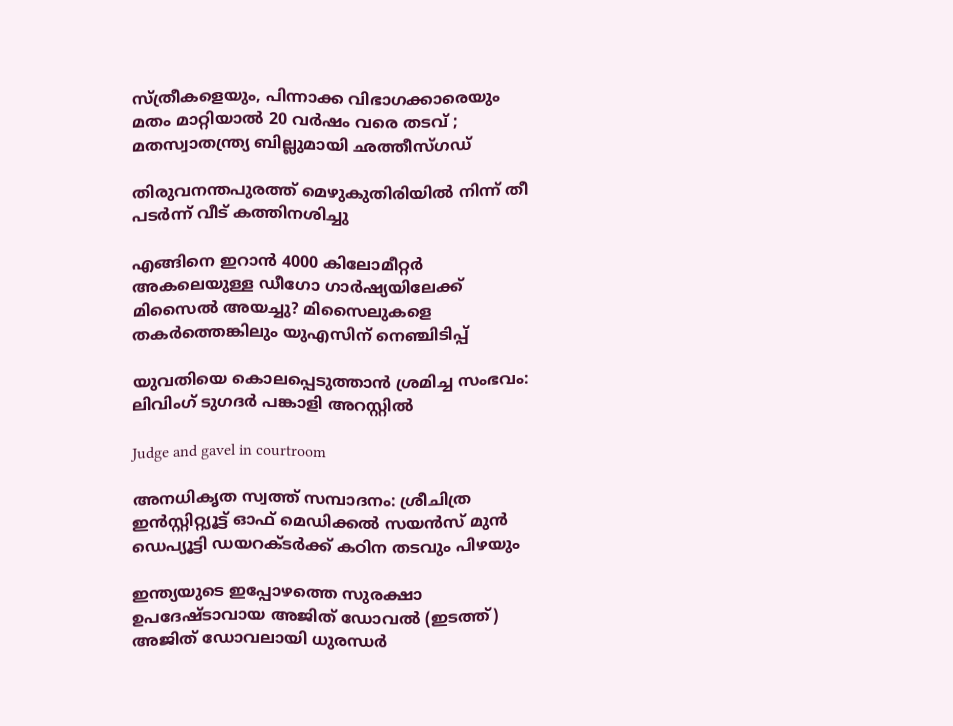സ്ത്രീകളെയും, പിന്നാക്ക വിഭാഗക്കാരെയും മതം മാറ്റിയാൽ 20 വർഷം വരെ തടവ് ; മതസ്വാതന്ത്ര്യ ബില്ലുമായി ഛത്തീസ്ഗഡ്

തിരുവനന്തപുരത്ത് മെഴുകുതിരിയില്‍ നിന്ന് തീ പടര്‍ന്ന് വീട് കത്തിനശിച്ചു

എങ്ങിനെ ഇറാന്‍ 4000 കിലോമീറ്റർ അകലെയുള്ള ഡീഗോ ഗാർഷ്യയിലേക്ക് മിസൈല്‍ അയച്ചു? മിസൈലുകളെ തകര്‍ത്തെങ്കിലും യുഎസിന് നെഞ്ചിടിപ്പ്

യുവതിയെ കൊലപ്പെടുത്താന്‍ ശ്രമിച്ച സംഭവം: ലിവിംഗ് ടുഗദര്‍ പങ്കാളി അറസ്റ്റില്‍

Judge and gavel in courtroom

അനധികൃത സ്വത്ത് സമ്പാദനം: ശ്രീചിത്ര ഇന്‍സ്റ്റിറ്റ്യൂട്ട് ഓഫ് മെഡിക്കല്‍ സയന്‍സ് മുന്‍ ഡെപ്യൂട്ടി ഡയറക്ടര്‍ക്ക് കഠിന തടവും പിഴയും

ഇന്ത്യയുടെ ഇപ്പോഴത്തെ സുരക്ഷാ ഉപദേഷ്ടാവായ അജിത് ഡോവല്‍ (ഇടത്ത്) അജിത് ഡോവലായി ധുരന്ധര്‍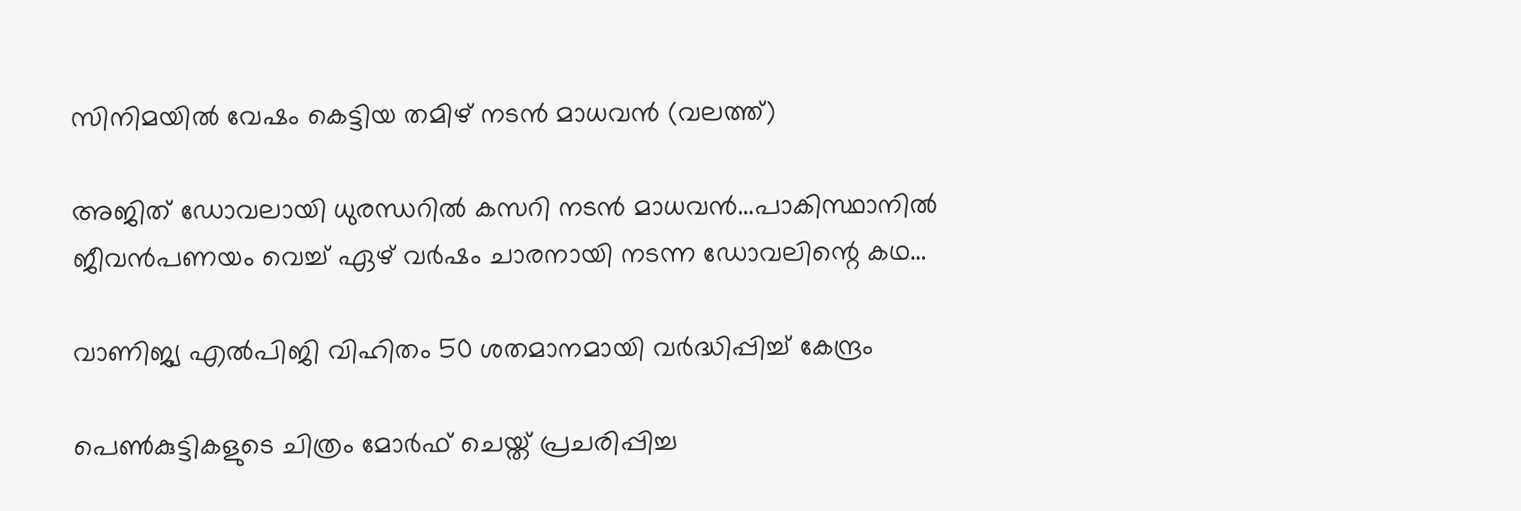സിനിമയില്‍ വേഷം കെട്ടിയ തമിഴ് നടന്‍ മാധവന്‍ (വലത്ത്)

അജിത് ഡോവലായി ധുരന്ധറില്‍ കസറി നടന്‍ മാധവന്‍…പാകിസ്ഥാനില്‍ ജീവന്‍പണയം വെച്ച് ഏഴ് വര്‍ഷം ചാരനായി നടന്ന ഡോവലിന്റെ കഥ…

വാണിജ്യ എല്‍പിജി വിഹിതം 50 ശതമാനമായി വര്‍ദ്ധിപ്പിച്ച് കേന്ദ്രം

പെണ്‍കുട്ടികളുടെ ചിത്രം മോര്‍ഫ് ചെയ്ത് പ്രചരിപ്പിച്ച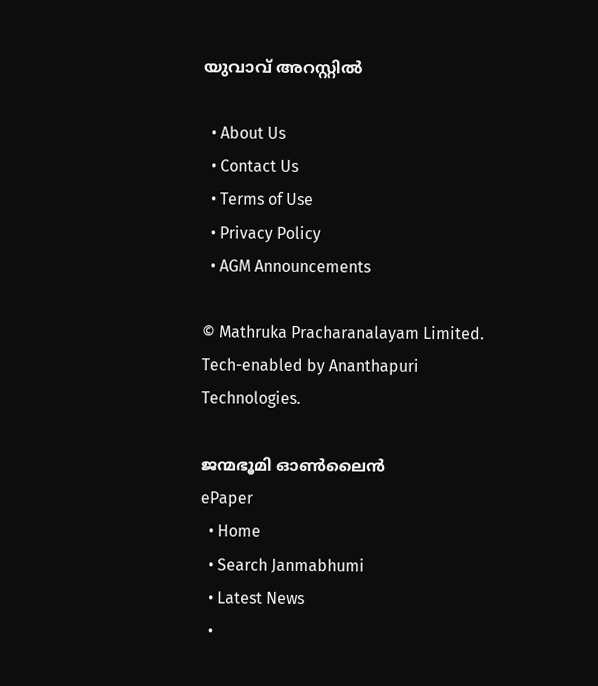യുവാവ് അറസ്റ്റില്‍

  • About Us
  • Contact Us
  • Terms of Use
  • Privacy Policy
  • AGM Announcements

© Mathruka Pracharanalayam Limited.
Tech-enabled by Ananthapuri Technologies.

ജന്മഭൂമി ഓണ്‍ലൈന്‍
ePaper
  • Home
  • Search Janmabhumi
  • Latest News
  •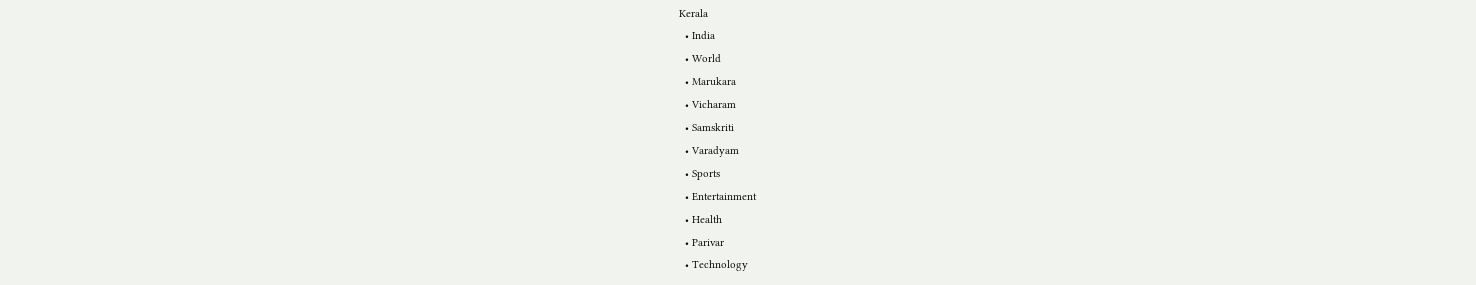Kerala
  • India
  • World
  • Marukara
  • Vicharam
  • Samskriti
  • Varadyam
  • Sports
  • Entertainment
  • Health
  • Parivar
  • Technology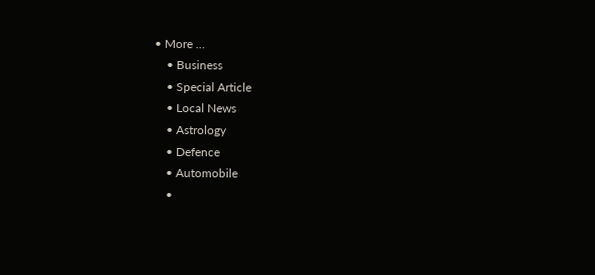• More …
    • Business
    • Special Article
    • Local News
    • Astrology
    • Defence
    • Automobile
    •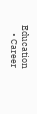Education
    • Career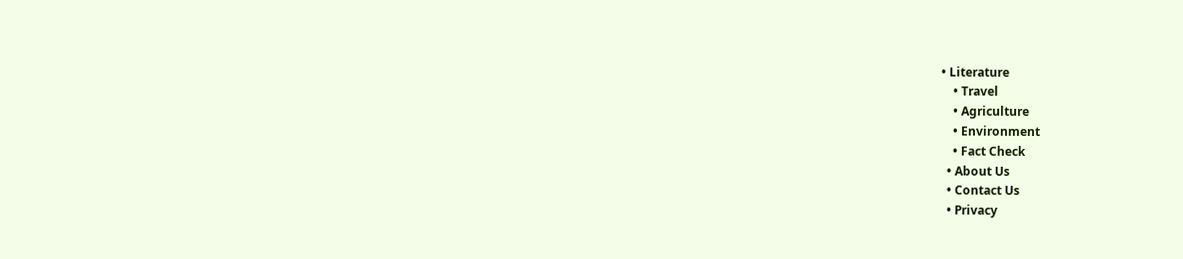• Literature
    • Travel
    • Agriculture
    • Environment
    • Fact Check
  • About Us
  • Contact Us
  • Privacy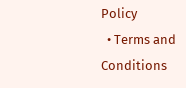Policy
  • Terms and Conditions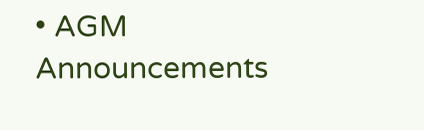• AGM Announcements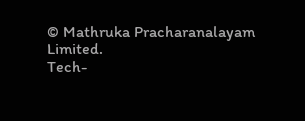© Mathruka Pracharanalayam Limited.
Tech-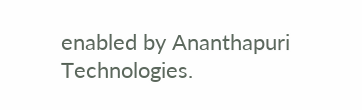enabled by Ananthapuri Technologies.